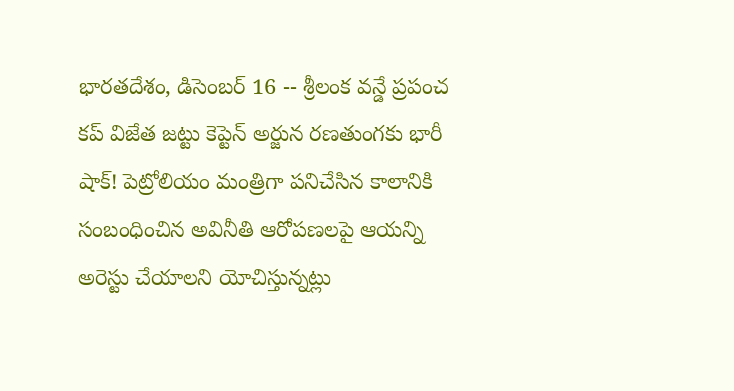భారతదేశం, డిసెంబర్ 16 -- శ్రీలంక వన్డే ప్రపంచ కప్ విజేత జట్టు కెప్టెన్ అర్జున రణతుంగకు భారీ షాక్! పెట్రోలియం మంత్రిగా పనిచేసిన కాలానికి సంబంధించిన అవినీతి ఆరోపణలపై ఆయన్ని అరెస్టు చేయాలని యోచిస్తున్నట్లు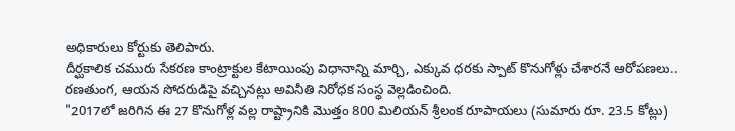అధికారులు కోర్టుకు తెలిపారు.
దీర్ఘకాలిక చమురు సేకరణ కాంట్రాక్టుల కేటాయింపు విధానాన్ని మార్చి, ఎక్కువ ధరకు స్పాట్ కొనుగోళ్లు చేశారనే ఆరోపణలు.. రణతుంగ, ఆయన సోదరుడిపై వచ్చినట్లు అవినీతి నిరోధక సంస్థ వెల్లడించింది.
"2017లో జరిగిన ఈ 27 కొనుగోళ్ల వల్ల రాష్ట్రానికి మొత్తం 800 మిలియన్ శ్రీలంక రూపాయలు (సుమారు రూ. 23.5 కోట్లు)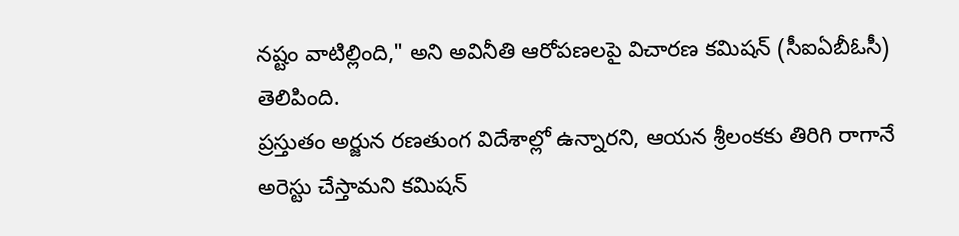నష్టం వాటిల్లింది," అని అవినీతి ఆరోపణలపై విచారణ కమిషన్ (సీఐఏబీఓసీ) తెలిపింది.
ప్రస్తుతం అర్జున రణతుంగ విదేశాల్లో ఉన్నారని, ఆయన శ్రీలంకకు తిరిగి రాగానే అరెస్టు చేస్తామని కమిషన్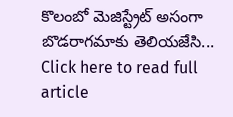కొలంబో మెజిస్ట్రేట్ అసంగా బొడరాగమాకు తెలియజేసి...
Click here to read full article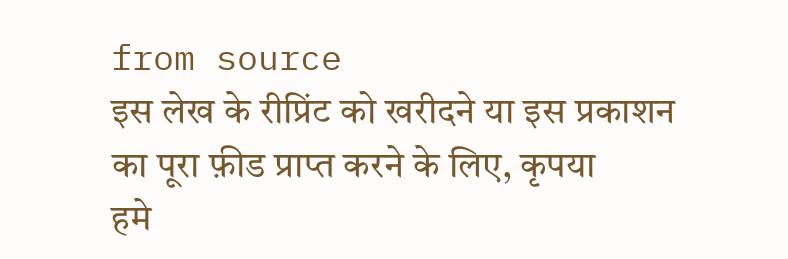from source
इस लेख के रीप्रिंट को खरीदने या इस प्रकाशन का पूरा फ़ीड प्राप्त करने के लिए, कृपया
हमे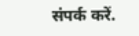संपर्क करें.